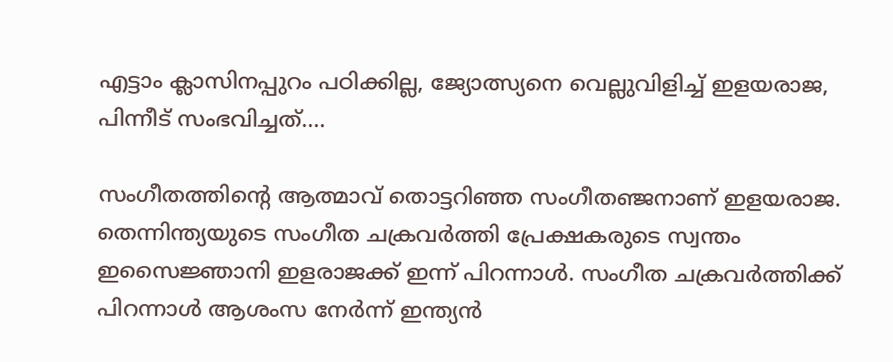എട്ടാം ക്ലാസിനപ്പുറം പഠിക്കില്ല, ജ്യോത്സ്യനെ വെല്ലുവിളിച്ച് ഇളയരാജ, പിന്നീട് സംഭവിച്ചത്....

സംഗീതത്തിന്റെ ആത്മാവ് തൊട്ടറിഞ്ഞ സംഗീതഞ്ജനാണ് ഇളയരാജ. തെന്നിന്ത്യയുടെ സംഗീത ചക്രവർത്തി പ്രേക്ഷകരുടെ സ്വന്തം ഇസൈജ്ഞാനി ഇളരാജക്ക് ഇന്ന് പിറന്നാൾ. സംഗീത ചക്രവർത്തിക്ക് പിറന്നാൾ ആശംസ നേർന്ന് ഇന്ത്യൻ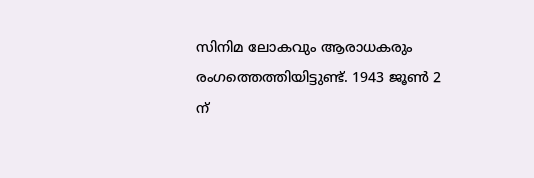സിനിമ ലോകവും ആരാധകരും രംഗത്തെത്തിയിട്ടുണ്ട്. 1943 ജൂൺ 2 ന്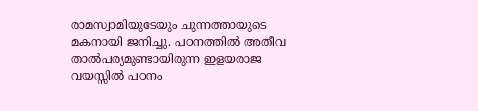രാമസ്വാമിയുടേയും ചുന്നത്തായുടെ മകനായി ജനിച്ചു. പഠനത്തിൽ അതീവ താൽപര്യമുണ്ടായിരുന്ന ഇളയരാജ വയസ്സിൽ പഠനം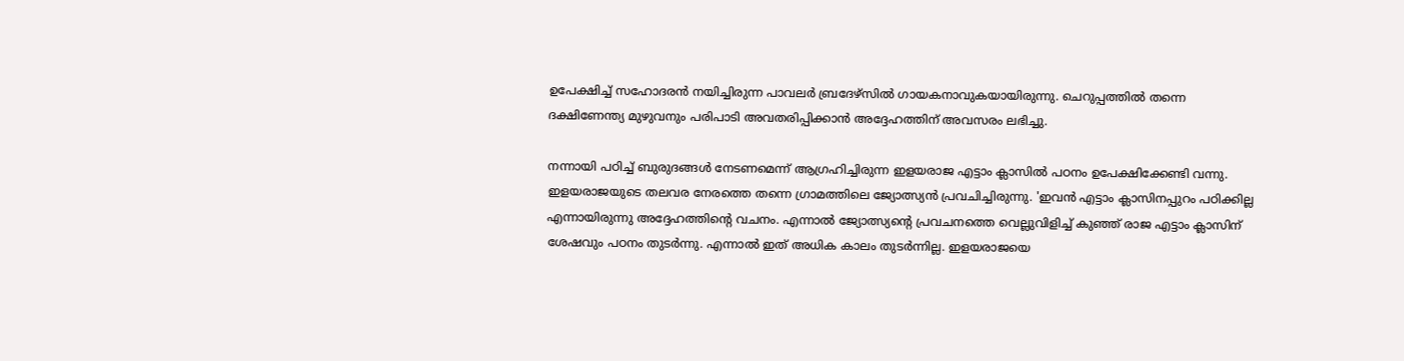ഉപേക്ഷിച്ച് സഹോദരൻ നയിച്ചിരുന്ന പാവലർ ബ്രദേഴ്സിൽ ഗായകനാവുകയായിരുന്നു. ചെറുപ്പത്തിൽ തന്നെ ദക്ഷിണേന്ത്യ മുഴുവനും പരിപാടി അവതരിപ്പിക്കാൻ അദ്ദേഹത്തിന് അവസരം ലഭിച്ചു.

നന്നായി പഠിച്ച് ബുരുദങ്ങൾ നേടണമെന്ന് ആഗ്രഹിച്ചിരുന്ന ഇളയരാജ എട്ടാം ക്ലാസിൽ പഠനം ഉപേക്ഷിക്കേണ്ടി വന്നു. ഇളയരാജയുടെ തലവര നേരത്തെ തന്നെ ഗ്രാമത്തിലെ ജ്യോത്സ്യൻ പ്രവചിച്ചിരുന്നു. 'ഇവൻ എട്ടാം ക്ലാസിനപ്പുറം പഠിക്കില്ല എന്നായിരുന്നു അദ്ദേഹത്തിന്റെ വചനം. എന്നാൽ ജ്യോത്സ്യന്റെ പ്രവചനത്തെ വെല്ലുവിളിച്ച് കുഞ്ഞ് രാജ എട്ടാം ക്ലാസിന് ശേഷവും പഠനം തുടർന്നു. എന്നാൽ ഇത് അധിക കാലം തുടർന്നില്ല. ഇളയരാജയെ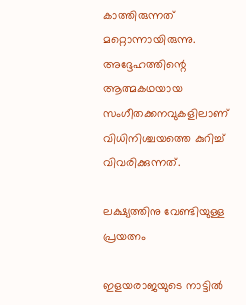കാത്തിരുന്നത് മറ്റൊന്നായിരുന്നു. അദ്ദേഹത്തിന്റെ ആത്മകഥയായ സംഗീതക്കനവുകളിലാണ് വിധിനിശ്ചയത്തെ കുറിച്ച് വിവരിക്കുന്നത്.

ലക്ഷ്യത്തിനു വേണ്ടിയുള്ള പ്രയത്നം

ഇളയരാജയുടെ നാട്ടിൽ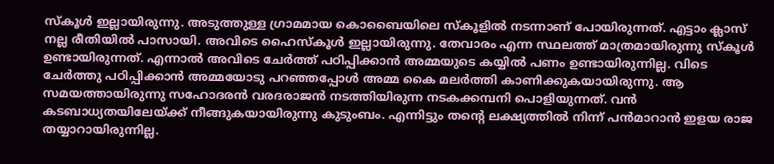സ്കൂൾ ഇല്ലായിരുന്നു. അടുത്തുള്ള ഗ്രാമമായ കൊബൈയിലെ സ്കൂളിൽ നടന്നാണ് പോയിരുന്നത്. എട്ടാം ക്ലാസ് നല്ല രീതിയിൽ പാസായി. അവിടെ ഹൈസ്കൂൾ ഇല്ലായിരുന്നു. തേവാരം എന്ന സ്ഥലത്ത് മാത്രമായിരുന്നു സ്കൂൾ ഉണ്ടായിരുന്നത്. എന്നാൽ അവിടെ ചേർത്ത് പഠിപ്പിക്കാൻ അമ്മയുടെ കയ്യിൽ പണം ഉണ്ടായിരുന്നില്ല. വിടെ ചേർത്തു പഠിപ്പിക്കാൻ അമ്മയോടു പറഞ്ഞപ്പോൾ അമ്മ കൈ മലർത്തി കാണിക്കുകയായിരുന്നു. ആ സമയത്തായിരുന്നു സഹോദരൻ വരദരാജൻ നടത്തിയിരുന്ന നടകക്കമ്പനി പൊളിയുന്നത്. വൻ കടബാധ്യതയിലേയ്ക്ക് നീങ്ങുകയായിരുന്നു കുടുംബം. എന്നിട്ടും തന്റെ ലക്ഷ്യത്തിൽ നിന്ന് പൻമാറാൻ ഇളയ രാജ തയ്യാറായിരുന്നില്ല.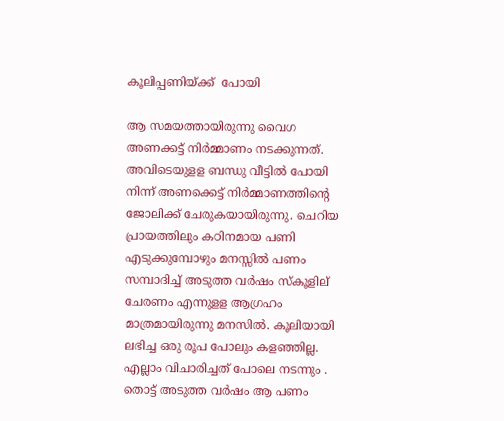കൂലിപ്പണിയ്ക്ക്  പോയി

ആ സമയത്തായിരുന്നു വൈഗ അണക്കട്ട് നിർമ്മാണം നടക്കുന്നത്. അവിടെയുളള ബന്ധു വീട്ടിൽ പോയി നിന്ന് അണക്കെട്ട് നിർ‌മ്മാണത്തിന്റെ ജോലിക്ക് ചേരുകയായിരുന്നു. ചെറിയ പ്രായത്തിലും കഠിനമായ പണി എടുക്കുമ്പോഴും മനസ്സിൽ പണം സമ്പാദിച്ച് അടുത്ത വർഷം സ്കൂളില്‌ ചേരണം എന്നുളള ആഗ്രഹം മാത്രമായിരുന്നു മനസിൽ. കൂലിയായി ലഭിച്ച ഒരു രൂപ പോലും കളഞ്ഞില്ല. എല്ലാം വിചാരിച്ചത് പോലെ നടന്നും . തൊട്ട് അടുത്ത വർഷം ആ പണം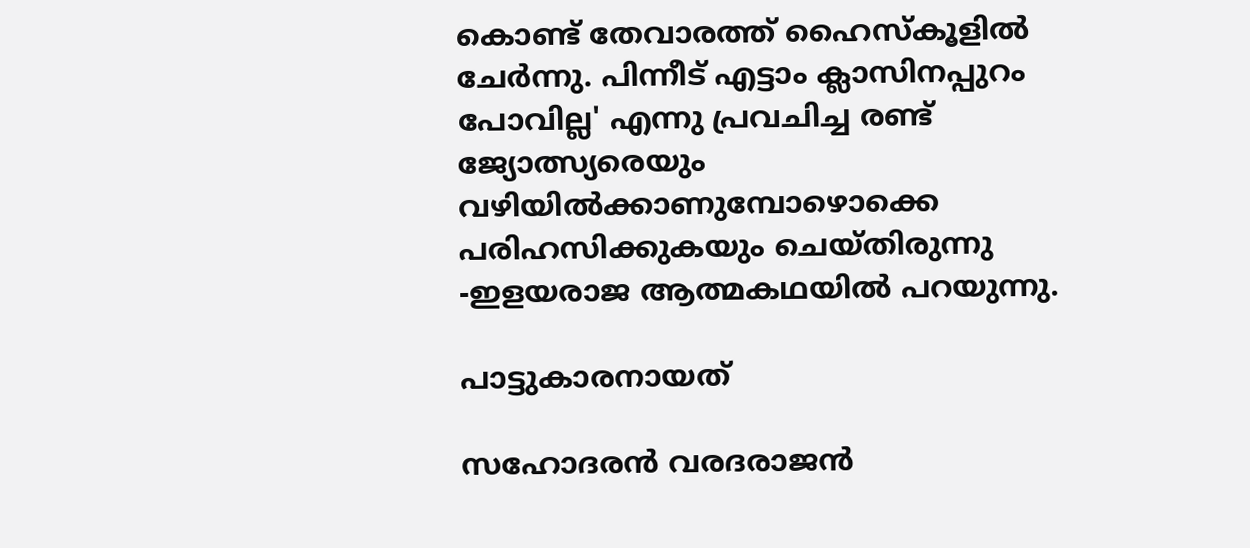കൊണ്ട് തേവാരത്ത് ഹൈസ്കൂളിൽ ചേർന്നു. പിന്നീട് എട്ടാം ക്ലാസിനപ്പുറം പോവില്ല' എന്നു പ്രവചിച്ച രണ്ട് ജ്യോത്സ്യരെയും വഴിയിൽക്കാണുമ്പോഴൊക്കെ പരിഹസിക്കുകയും ചെയ്തിരുന്നു -ഇളയരാജ ആത്മകഥയിൽ പറയുന്നു.

പാട്ടുകാരനായത്

സഹോദരൻ വരദരാജൻ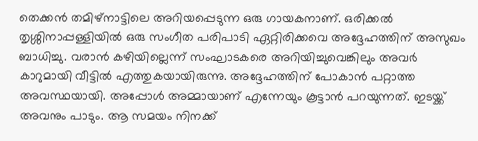തെക്കൻ തമിഴ്നാട്ടിലെ അറിയപ്പെടുന്ന ഒരു ഗായകനാണ്. ഒരിക്കൽ തൃശ്ശിനാപ്പള്ളിയിൽ ഒരു സംഗീത പരിപാടി ഏറ്റിരിക്കവെ അദ്ദേഹത്തിന് അസുഖം ബാധിച്ചു. വരാൻ കഴിയില്ലെന്ന് സംഘാടകരെ അറിയിച്ചുവെങ്കിലും അവർ കാറുമായി വീട്ടിൽ എത്തുകയായിരുന്നു. അദ്ദേഹത്തിന് പോകാൻ പറ്റാത്ത അവസ്ഥയായി. അപ്പോൾ അമ്മായാണ് എന്നേയും കൂട്ടാൻ പറയുന്നത്. ഇടയ്ക്ക് അവനും പാടും. ആ സമയം നിനക്ക്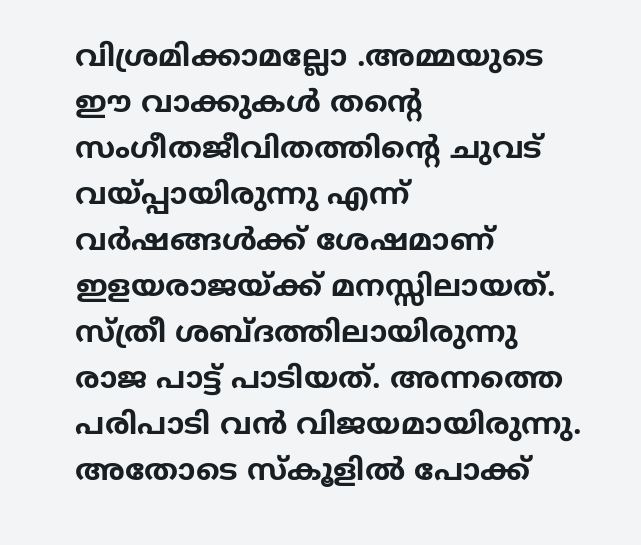വിശ്രമിക്കാമല്ലോ .അമ്മയുടെ ഈ വാക്കുകൾ തന്റെ സംഗീതജീവിതത്തിന്റെ ചുവട് വയ്പ്പായിരുന്നു എന്ന് വർഷങ്ങൾക്ക് ശേഷമാണ് ഇളയരാജയ്ക്ക് മനസ്സിലായത്. സ്ത്രീ ശബ്ദത്തിലായിരുന്നു രാജ പാട്ട് പാടിയത്. അന്നത്തെ പരിപാടി വൻ വിജയമായിരുന്നു. അതോടെ സ്കൂളിൽ പോക്ക്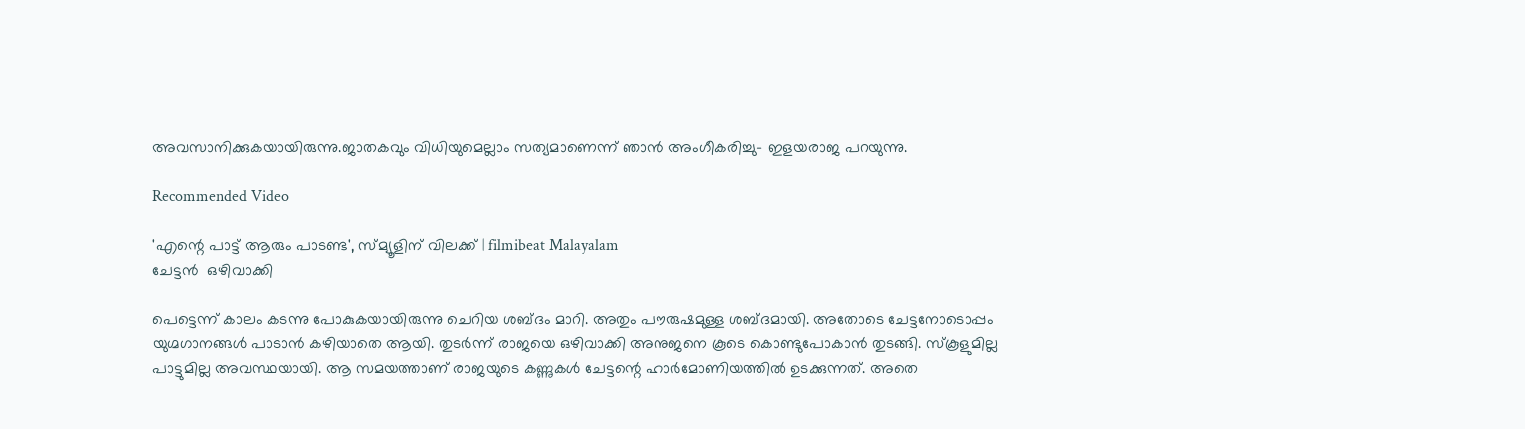അവസാനിക്കുകയായിരുന്നു.ജാതകവും വിധിയുമെല്ലാം സത്യമാണെന്ന് ഞാൻ അംഗീകരിച്ചു- ഇളയരാജ പറയുന്നു.

Recommended Video

'എന്റെ പാട്ട് ആരും പാടണ്ട', സ്മ്യൂളിന് വിലക്ക്‌ | filmibeat Malayalam
ചേട്ടൻ  ഒഴിവാക്കി

പെട്ടെന്ന് കാലം കടന്നു പോകുകയായിരുന്നു ചെറിയ ശബ്ദം മാറി. അതും പൗരുഷമുള്ള ശബ്ദമായി. അതോടെ ചേട്ടനോടൊപ്പം യുഗ്മഗാനങ്ങൾ പാടാൻ കഴിയാതെ ആയി. തുടർന്ന് രാജയെ ഒഴിവാക്കി അനുജനെ കൂടെ കൊണ്ടുപോകാൻ തുടങ്ങി. സ്കൂളുമില്ല പാട്ടുമില്ല അവസ്ഥയായി. ആ സമയത്താണ് രാജയുടെ കണ്ണുകൾ ചേട്ടന്റെ ഹാർമോണിയത്തിൽ ഉടക്കുന്നത്. അതെ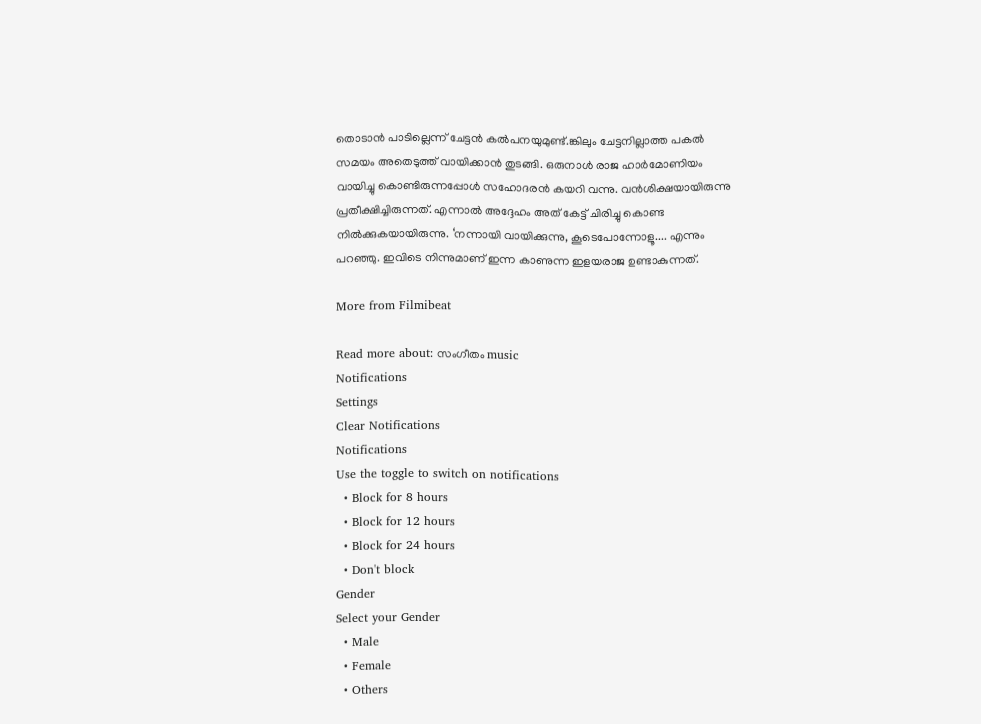തൊടാൻ പാടില്ലെന്ന് ചേട്ടൻ കൽപനയുമുണ്ട്.ങ്കിലും ചേട്ടനില്ലാത്ത പകൽ സമയം അതെടുത്ത് വായിക്കാൻ തുടങ്ങി. ഒരുനാൾ രാജ ഹാർമോണിയം വായിച്ചു കൊണ്ടിരുന്നപ്പോൾ സഹോദരൻ കയറി വന്നു. വൻശിക്ഷയായിരുന്നു പ്രതീക്ഷിച്ചിരുന്നത്. എന്നാൽ അദ്ദേഹം അത് കേട്ട് ചിരിച്ചു കൊണ്ട നിൽക്കുകയായിരുന്നു. ‘നന്നായി വായിക്കുന്നു, കൂടെപോന്നോളൂ.... എന്നും പറഞ്ഞു. ഇവിടെ നിന്നുമാണ് ഇന്ന കാണുന്ന ഇളയരാജ ഉണ്ടാകുന്നത്.

More from Filmibeat

Read more about: സംഗീതം music
Notifications
Settings
Clear Notifications
Notifications
Use the toggle to switch on notifications
  • Block for 8 hours
  • Block for 12 hours
  • Block for 24 hours
  • Don't block
Gender
Select your Gender
  • Male
  • Female
  • Others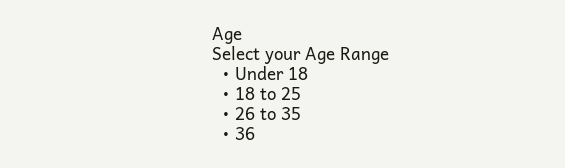Age
Select your Age Range
  • Under 18
  • 18 to 25
  • 26 to 35
  • 36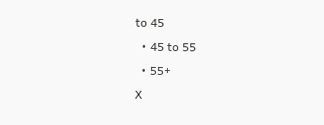to 45
  • 45 to 55
  • 55+
X